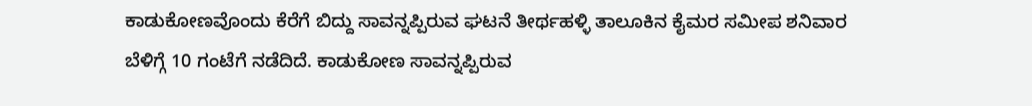ಕಾಡುಕೋಣವೊಂದು ಕೆರೆಗೆ ಬಿದ್ದು ಸಾವನ್ನಪ್ಪಿರುವ ಘಟನೆ ತೀರ್ಥಹಳ್ಳಿ ತಾಲೂಕಿನ ಕೈಮರ ಸಮೀಪ ಶನಿವಾರ ಬೆಳಿಗ್ಗೆ 10 ಗಂಟೆಗೆ ನಡೆದಿದೆ. ಕಾಡುಕೋಣ ಸಾವನ್ನಪ್ಪಿರುವ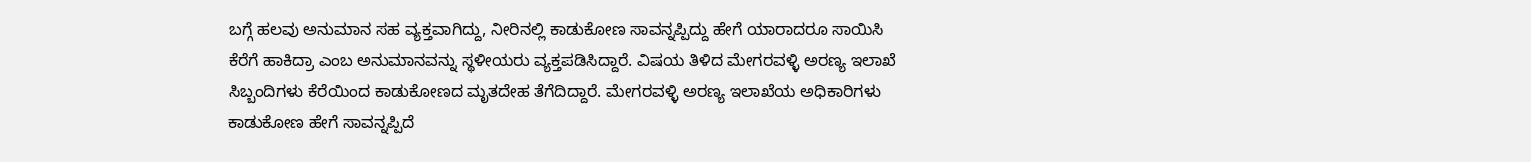ಬಗ್ಗೆ ಹಲವು ಅನುಮಾನ ಸಹ ವ್ಯಕ್ತವಾಗಿದ್ದು, ನೀರಿನಲ್ಲಿ ಕಾಡುಕೋಣ ಸಾವನ್ನಪ್ಪಿದ್ದು ಹೇಗೆ ಯಾರಾದರೂ ಸಾಯಿಸಿ ಕೆರೆಗೆ ಹಾಕಿದ್ರಾ ಎಂಬ ಅನುಮಾನವನ್ನು ಸ್ಥಳೀಯರು ವ್ಯಕ್ತಪಡಿಸಿದ್ದಾರೆ. ವಿಷಯ ತಿಳಿದ ಮೇಗರವಳ್ಳಿ ಅರಣ್ಯ ಇಲಾಖೆ ಸಿಬ್ಬಂದಿಗಳು ಕೆರೆಯಿಂದ ಕಾಡುಕೋಣದ ಮೃತದೇಹ ತೆಗೆದಿದ್ದಾರೆ. ಮೇಗರವಳ್ಳಿ ಅರಣ್ಯ ಇಲಾಖೆಯ ಅಧಿಕಾರಿಗಳು ಕಾಡುಕೋಣ ಹೇಗೆ ಸಾವನ್ನಪ್ಪಿದೆ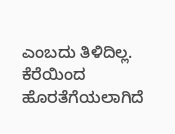ಎಂಬದು ತಿಳಿದಿಲ್ಲ. ಕೆರೆಯಿಂದ ಹೊರತೆಗೆಯಲಾಗಿದೆ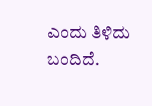ಎಂದು ತಿಳಿದು ಬಂದಿದೆ.